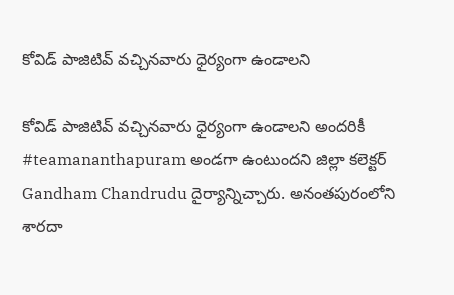కోవిడ్ పాజిటివ్ వచ్చినవారు ధైర్యంగా ఉండాలని

కోవిడ్ పాజిటివ్ వచ్చినవారు ధైర్యంగా ఉండాలని అందరికీ #teamananthapuram అండగా ఉంటుందని జిల్లా కలెక్టర్ Gandham Chandrudu దైర్యాన్నిచ్చారు. అనంతపురంలోని శారదా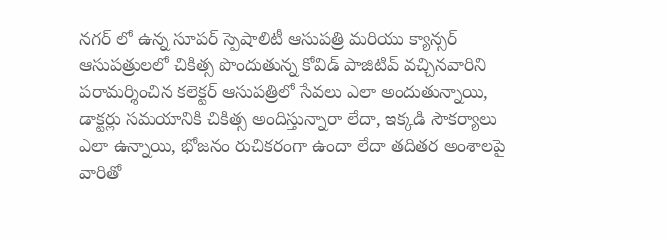నగర్ లో ఉన్న సూపర్ స్పెషాలిటీ ఆసుపత్రి మరియు క్యాన్సర్ ఆసుపత్రులలో చికిత్స పొందుతున్న కోవిడ్ పాజిటివ్ వచ్చినవారిని పరామర్శించిన కలెక్టర్ ఆసుపత్రిలో సేవలు ఎలా అందుతున్నాయి, డాక్టర్లు సమయానికి చికిత్స అందిస్తున్నారా లేదా, ఇక్కడి సౌకర్యాలు ఎలా ఉన్నాయి, భోజనం రుచికరంగా ఉందా లేదా తదితర అంశాలపై వారితో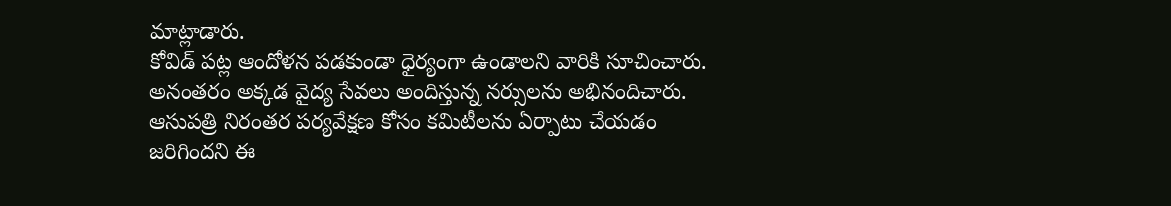మాట్లాడారు.
కోవిడ్ పట్ల ఆందోళన పడకుండా ధైర్యంగా ఉండాలని వారికి సూచించారు. అనంతరం అక్కడ వైద్య సేవలు అందిస్తున్న నర్సులను అభినందిచారు. ఆసుపత్రి నిరంతర పర్యవేక్షణ కోసం కమిటీలను ఏర్పాటు చేయడం జరిగిందని ఈ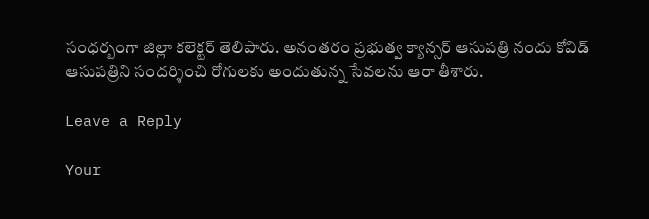సంధర్బంగా జిల్లా కలెక్టర్ తెలిపారు. అనంతరం ప్రభుత్వ క్యాన్సర్ ఆసుపత్రి నందు కోవిడ్ ఆసుపత్రిని సందర్శించి రోగులకు అందుతున్న సేవలను ఆరా తీశారు.

Leave a Reply

Your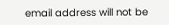email address will not be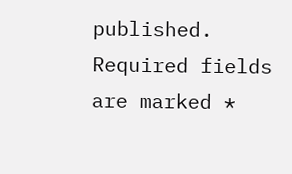published. Required fields are marked *